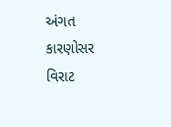અંગત કારણોસર વિરાટ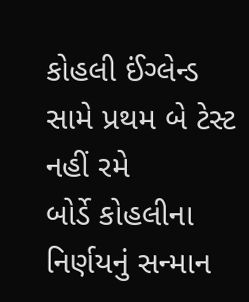કોહલી ઈંગ્લેન્ડ સામે પ્રથમ બે ટેસ્ટ નહીં રમે
બોર્ડે કોહલીના નિર્ણયનું સન્માન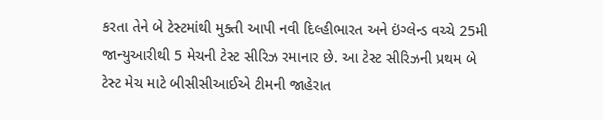કરતા તેને બે ટેસ્ટમાંથી મુક્તી આપી નવી દિલ્હીભારત અને ઇંગ્લેન્ડ વચ્ચે 25મી જાન્યુઆરીથી 5 મેચની ટેસ્ટ સીરિઝ રમાનાર છે. આ ટેસ્ટ સીરિઝની પ્રથમ બે ટેસ્ટ મેચ માટે બીસીસીઆઈએ ટીમની જાહેરાત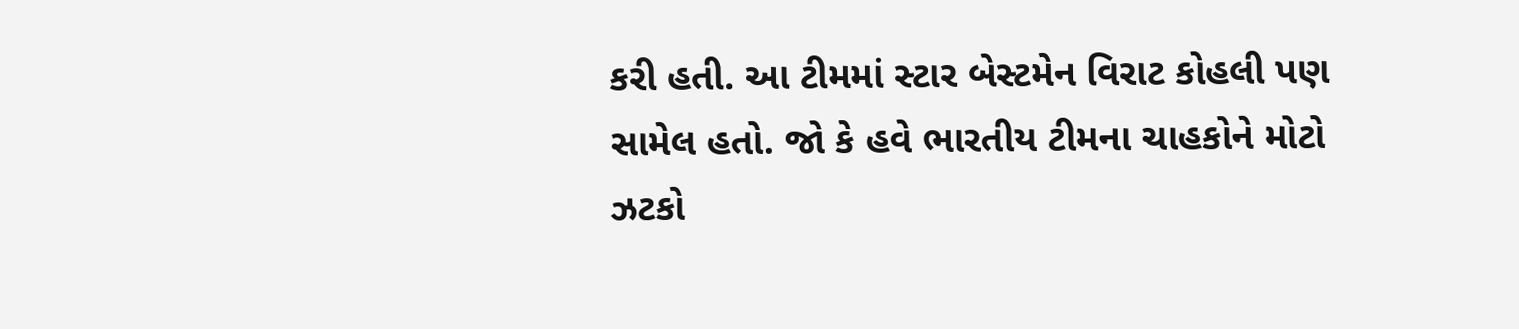કરી હતી. આ ટીમમાં સ્ટાર બેસ્ટમેન વિરાટ કોહલી પણ સામેલ હતો. જો કે હવે ભારતીય ટીમના ચાહકોને મોટો ઝટકો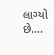લાગ્યો છે….